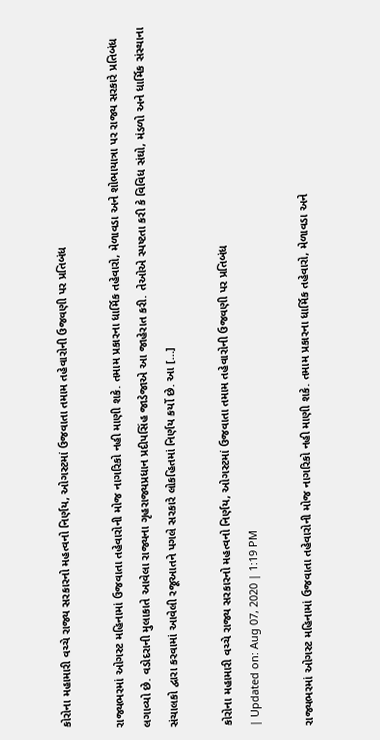કોરોના મહામારી વચ્ચે રાજ્ય સરકારનો મહત્વનો નિર્ણય, ઓગસ્ટમાં ઉજવાતા તમામ તહેવારોની ઉજવણી પર પ્રતિબંધ

રાજ્યભરમાં ઓગસ્ટ મહિનામાં ઉજવાતા તહેવારોની મોજ નાગરિકો નહી માણી શકે. તમામ પ્રકારના ધાર્મિક તહેવારો, મેળાવડા અને શોભાયાત્રા પર રાજ્ય સરકારે પ્રતિબંધ લગાવ્યો છે. વડોદરાની મુલાકાતે આવેલા રાજ્યના ગૃહરાજ્યપ્રધાન પ્રદીપસિંહ જાડેજાએ આ જાહેરાત કરી. તેઓએ સ્પષ્ટતા કરી કે વિવિધ સંઘો, મંડળો અને ધાર્મિક સંસ્થાના સંચાલકો દ્વારા કરવામાં આવેલી રજૂઆતને પગલે સરકારે લોકહિતમાં નિર્ણય કર્યો છે. આ […]

કોરોના મહામારી વચ્ચે રાજ્ય સરકારનો મહત્વનો નિર્ણય, ઓગસ્ટમાં ઉજવાતા તમામ તહેવારોની ઉજવણી પર પ્રતિબંધ
| Updated on: Aug 07, 2020 | 1:19 PM

રાજ્યભરમાં ઓગસ્ટ મહિનામાં ઉજવાતા તહેવારોની મોજ નાગરિકો નહી માણી શકે. તમામ પ્રકારના ધાર્મિક તહેવારો, મેળાવડા અને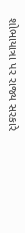શોભાયાત્રા પર રાજ્ય સરકારે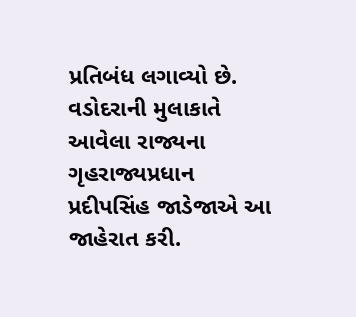પ્રતિબંધ લગાવ્યો છે. વડોદરાની મુલાકાતે આવેલા રાજ્યના ગૃહરાજ્યપ્રધાન પ્રદીપસિંહ જાડેજાએ આ જાહેરાત કરી.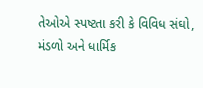તેઓએ સ્પષ્ટતા કરી કે વિવિધ સંઘો, મંડળો અને ધાર્મિક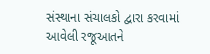સંસ્થાના સંચાલકો દ્વારા કરવામાં આવેલી રજૂઆતને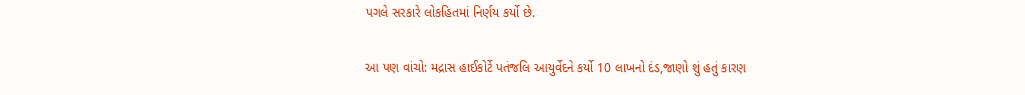પગલે સરકારે લોકહિતમાં નિર્ણય કર્યો છે.

આ પણ વાંચો: મદ્રાસ હાઈકોર્ટે પતંજલિ આયુર્વેદને કર્યો 10 લાખનો દંડ,જાણો શું હતું કારણ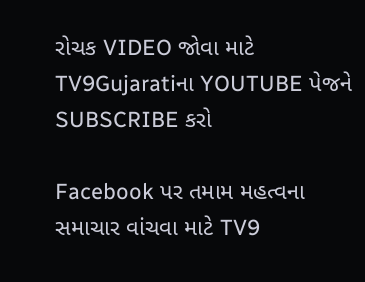રોચક VIDEO જોવા માટે TV9Gujaratiના YOUTUBE પેજને SUBSCRIBE કરો

Facebook પર તમામ મહત્વના સમાચાર વાંચવા માટે TV9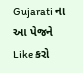Gujarati ના આ પેજને Like કરો